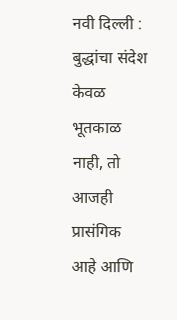नवी दिल्ली : बुद्धांचा संदेश केवळ भूतकाळ नाही, तो आजही प्रासंगिक आहे आणि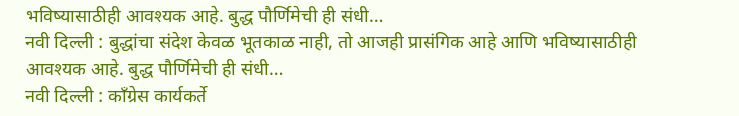भविष्यासाठीही आवश्यक आहे. बुद्ध पौर्णिमेची ही संधी…
नवी दिल्ली : बुद्धांचा संदेश केवळ भूतकाळ नाही, तो आजही प्रासंगिक आहे आणि भविष्यासाठीही आवश्यक आहे. बुद्ध पौर्णिमेची ही संधी…
नवी दिल्ली : काँग्रेस कार्यकर्ते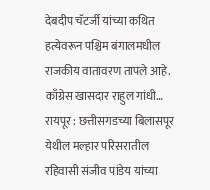देबदीप चॅटर्जी यांच्या कथित हत्येवरून पश्चिम बंगालमधील राजकीय वातावरण तापले आहे. काँग्रेस खासदार राहुल गांधी…
रायपूर : छत्तीसगडच्या बिलासपूर येथील मल्हार परिसरातील रहिवासी संजीव पांडेय यांच्या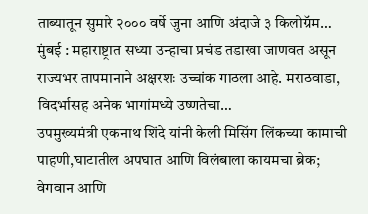ताब्यातून सुमारे २००० वर्षे जुना आणि अंदाजे ३ किलोग्रॅम…
मुंबई : महाराष्ट्रात सध्या उन्हाचा प्रचंड तडाखा जाणवत असून राज्यभर तापमानाने अक्षरशः उच्चांक गाठला आहे. मराठवाडा, विदर्भासह अनेक भागांमध्ये उष्णतेचा…
उपमुख्यमंत्री एकनाथ शिंदे यांनी केली मिसिंग लिंकच्या कामाची पाहणी,घाटातील अपघात आणि विलंबाला कायमचा ब्रेक; वेगवान आणि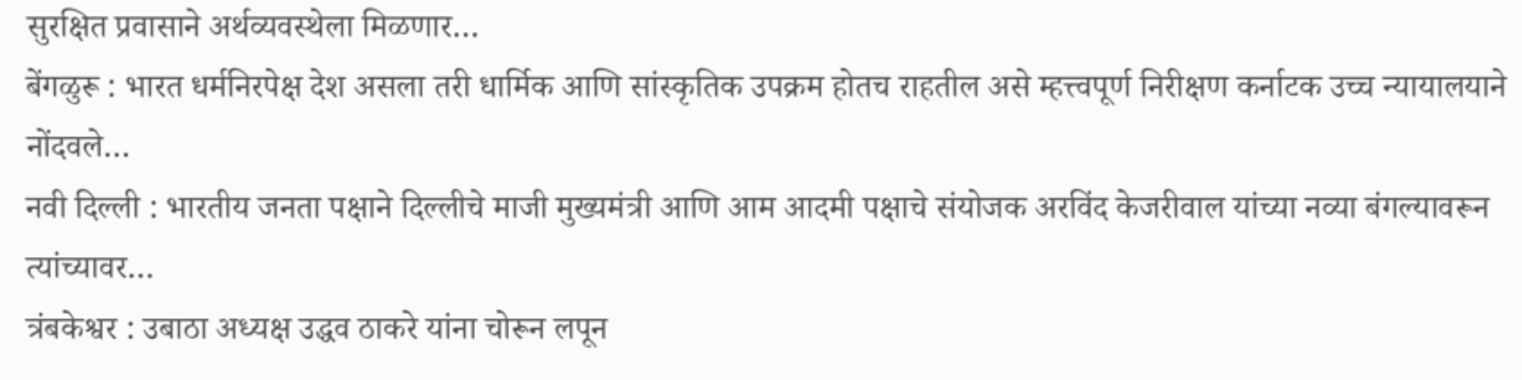सुरक्षित प्रवासाने अर्थव्यवस्थेला मिळणार…
बेंगळुरू : भारत धर्मनिरपेक्ष देश असला तरी धार्मिक आणि सांस्कृतिक उपक्रम होतच राहतील असे म्हत्त्वपूर्ण निरीक्षण कर्नाटक उच्च न्यायालयाने नोंदवले…
नवी दिल्ली : भारतीय जनता पक्षाने दिल्लीचे माजी मुख्यमंत्री आणि आम आदमी पक्षाचे संयोजक अरविंद केजरीवाल यांच्या नव्या बंगल्यावरून त्यांच्यावर…
त्रंबकेश्वर : उबाठा अध्यक्ष उद्धव ठाकरे यांना चोरून लपून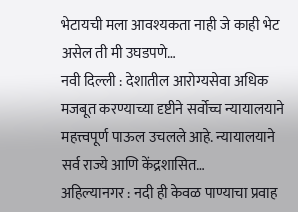भेटायची मला आवश्यकता नाही जे काही भेट असेल ती मी उघडपणे…
नवी दिल्ली : देशातील आरोग्यसेवा अधिक मजबूत करण्याच्या दृष्टीने सर्वोच्च न्यायालयाने महत्त्वपूर्ण पाऊल उचलले आहे. न्यायालयाने सर्व राज्ये आणि केंद्रशासित…
अहिल्यानगर : नदी ही केवळ पाण्याचा प्रवाह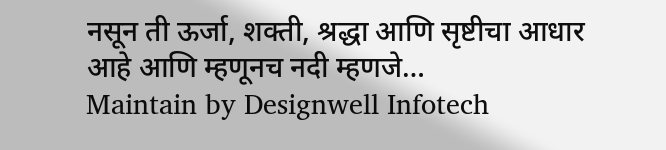नसून ती ऊर्जा, शक्ती, श्रद्धा आणि सृष्टीचा आधार आहे आणि म्हणूनच नदी म्हणजे…
Maintain by Designwell Infotech